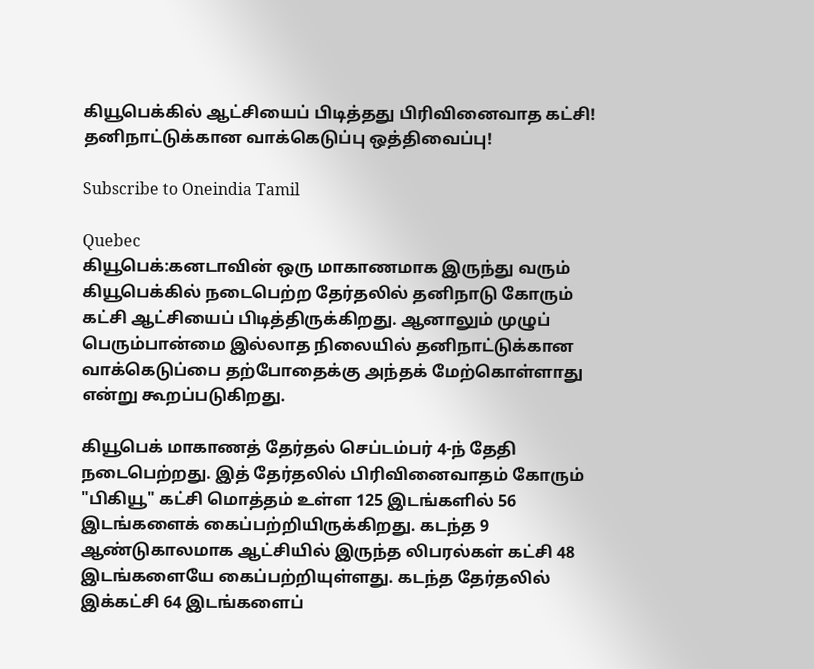கியூபெக்கில் ஆட்சியைப் பிடித்தது பிரிவினைவாத கட்சி! தனிநாட்டுக்கான வாக்கெடுப்பு ஒத்திவைப்பு!

Subscribe to Oneindia Tamil

Quebec
கியூபெக்:கனடாவின் ஒரு மாகாணமாக இருந்து வரும் கியூபெக்கில் நடைபெற்ற தேர்தலில் தனிநாடு கோரும் கட்சி ஆட்சியைப் பிடித்திருக்கிறது. ஆனாலும் முழுப் பெரும்பான்மை இல்லாத நிலையில் தனிநாட்டுக்கான வாக்கெடுப்பை தற்போதைக்கு அந்தக் மேற்கொள்ளாது என்று கூறப்படுகிறது.

கியூபெக் மாகாணத் தேர்தல் செப்டம்பர் 4-ந் தேதி நடைபெற்றது. இத் தேர்தலில் பிரிவினைவாதம் கோரும் "பிகியூ" கட்சி மொத்தம் உள்ள 125 இடங்களில் 56 இடங்களைக் கைப்பற்றியிருக்கிறது. கடந்த 9 ஆண்டுகாலமாக ஆட்சியில் இருந்த லிபரல்கள் கட்சி 48 இடங்களையே கைப்பற்றியுள்ளது. கடந்த தேர்தலில் இக்கட்சி 64 இடங்களைப்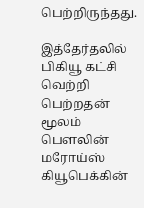பெற்றிருந்தது.

இத்தேர்தலில் பிகியூ கட்சி வெற்றி பெற்றதன் மூலம் பெளலின் மரோய்ஸ் கியூபெக்கின்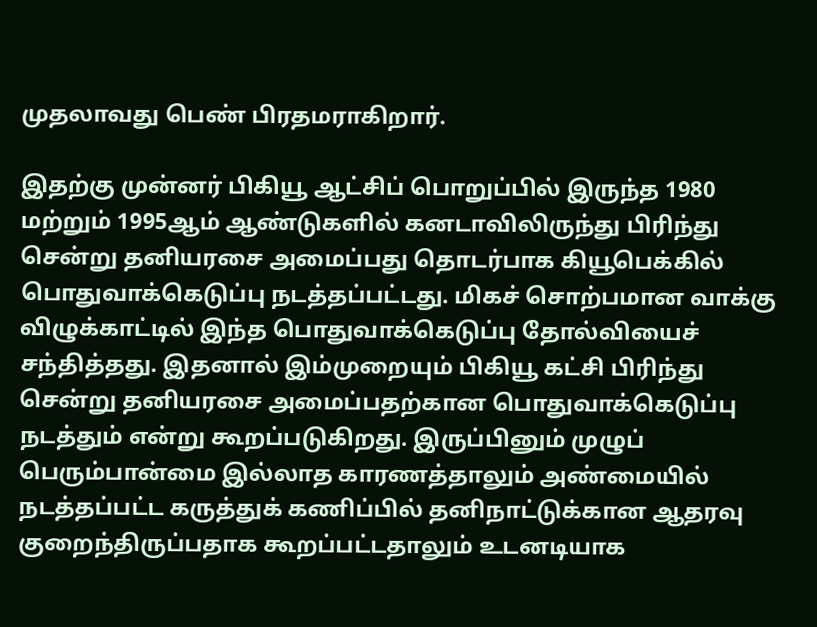முதலாவது பெண் பிரதமராகிறார்.

இதற்கு முன்னர் பிகியூ ஆட்சிப் பொறுப்பில் இருந்த 1980 மற்றும் 1995ஆம் ஆண்டுகளில் கனடாவிலிருந்து பிரிந்து சென்று தனியரசை அமைப்பது தொடர்பாக கியூபெக்கில் பொதுவாக்கெடுப்பு நடத்தப்பட்டது. மிகச் சொற்பமான வாக்கு விழுக்காட்டில் இந்த பொதுவாக்கெடுப்பு தோல்வியைச் சந்தித்தது. இதனால் இம்முறையும் பிகியூ கட்சி பிரிந்து சென்று தனியரசை அமைப்பதற்கான பொதுவாக்கெடுப்பு நடத்தும் என்று கூறப்படுகிறது. இருப்பினும் முழுப் பெரும்பான்மை இல்லாத காரணத்தாலும் அண்மையில் நடத்தப்பட்ட கருத்துக் கணிப்பில் தனிநாட்டுக்கான ஆதரவு குறைந்திருப்பதாக கூறப்பட்டதாலும் உடனடியாக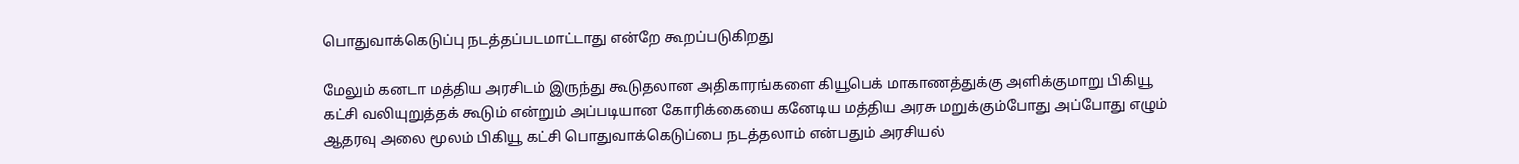பொதுவாக்கெடுப்பு நடத்தப்படமாட்டாது என்றே கூறப்படுகிறது

மேலும் கனடா மத்திய அரசிடம் இருந்து கூடுதலான அதிகாரங்களை கியூபெக் மாகாணத்துக்கு அளிக்குமாறு பிகியூ கட்சி வலியுறுத்தக் கூடும் என்றும் அப்படியான கோரிக்கையை கனேடிய மத்திய அரசு மறுக்கும்போது அப்போது எழும் ஆதரவு அலை மூலம் பிகியூ கட்சி பொதுவாக்கெடுப்பை நடத்தலாம் என்பதும் அரசியல்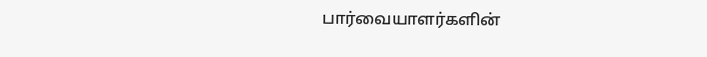பார்வையாளர்களின்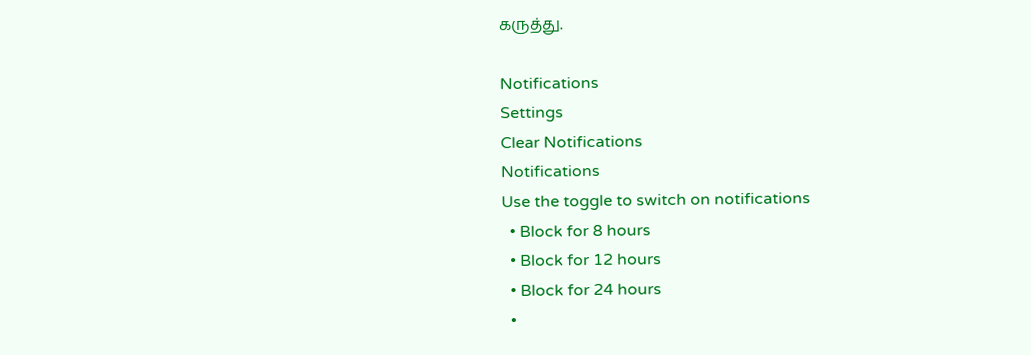கருத்து.

Notifications
Settings
Clear Notifications
Notifications
Use the toggle to switch on notifications
  • Block for 8 hours
  • Block for 12 hours
  • Block for 24 hours
  •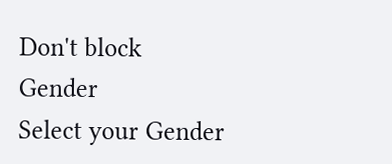Don't block
Gender
Select your Gender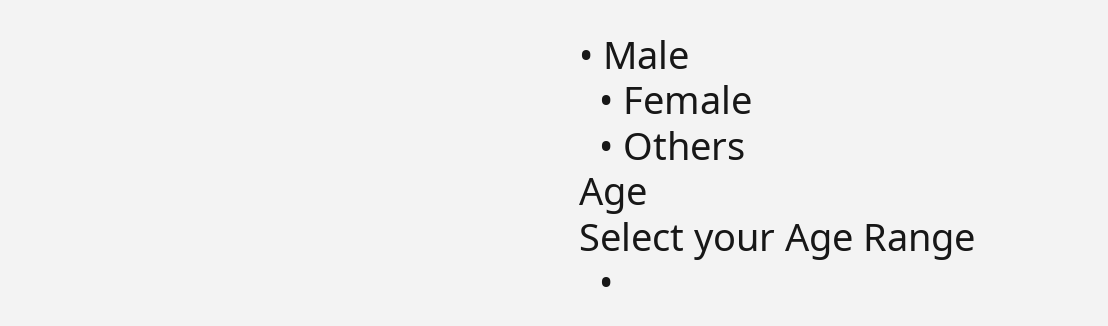• Male
  • Female
  • Others
Age
Select your Age Range
  •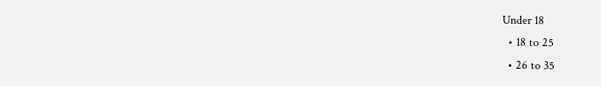Under 18
  • 18 to 25
  • 26 to 35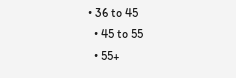• 36 to 45
  • 45 to 55
  • 55+